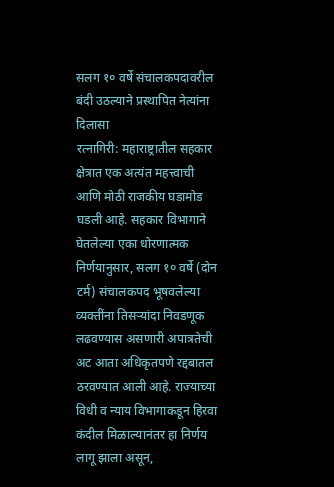सलग १० वर्षे संचालकपदावरील बंदी उठल्याने प्रस्थापित नेत्यांना दिलासा
रत्नागिरी: महाराष्ट्रातील सहकार क्षेत्रात एक अत्यंत महत्त्वाची आणि मोठी राजकीय घडामोड घडली आहे. सहकार विभागाने घेतलेल्या एका धोरणात्मक निर्णयानुसार, सलग १० वर्षे (दोन टर्म) संचालकपद भूषवलेल्या व्यक्तींना तिसऱ्यांदा निवडणूक लढवण्यास असणारी अपात्रतेची अट आता अधिकृतपणे रद्दबातल ठरवण्यात आली आहे. राज्याच्या विधी व न्याय विभागाकडून हिरवा कंदील मिळाल्यानंतर हा निर्णय लागू झाला असून,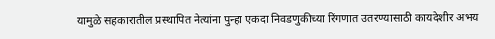यामुळे सहकारातील प्रस्थापित नेत्यांना पुन्हा एकदा निवडणुकीच्या रिंगणात उतरण्यासाठी कायदेशीर अभय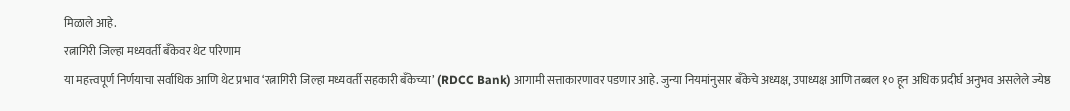मिळाले आहे.
रत्नागिरी जिल्हा मध्यवर्ती बँकेवर थेट परिणाम
या महत्त्वपूर्ण निर्णयाचा सर्वाधिक आणि थेट प्रभाव ‘रत्नागिरी जिल्हा मध्यवर्ती सहकारी बँकेच्या’ (RDCC Bank) आगामी सत्ताकारणावर पडणार आहे. जुन्या नियमांनुसार बँकेचे अध्यक्ष, उपाध्यक्ष आणि तब्बल १० हून अधिक प्रदीर्घ अनुभव असलेले ज्येष्ठ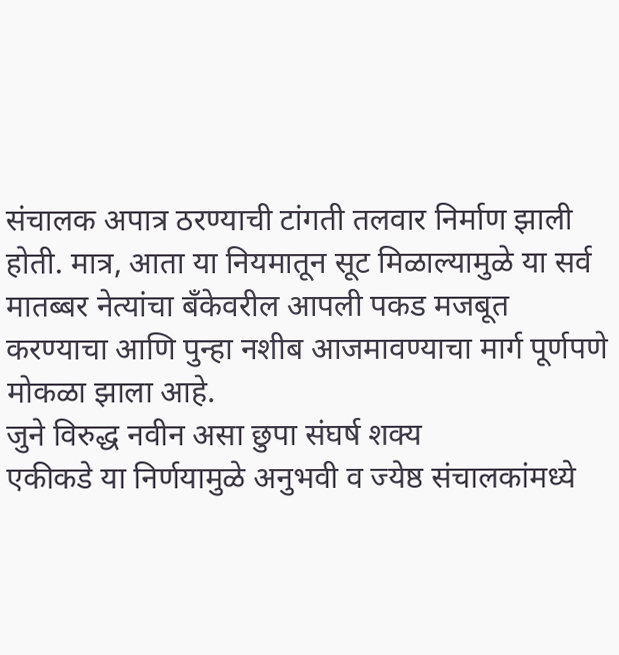संचालक अपात्र ठरण्याची टांगती तलवार निर्माण झाली होती. मात्र, आता या नियमातून सूट मिळाल्यामुळे या सर्व मातब्बर नेत्यांचा बँकेवरील आपली पकड मजबूत करण्याचा आणि पुन्हा नशीब आजमावण्याचा मार्ग पूर्णपणे मोकळा झाला आहे.
जुने विरुद्ध नवीन असा छुपा संघर्ष शक्य
एकीकडे या निर्णयामुळे अनुभवी व ज्येष्ठ संचालकांमध्ये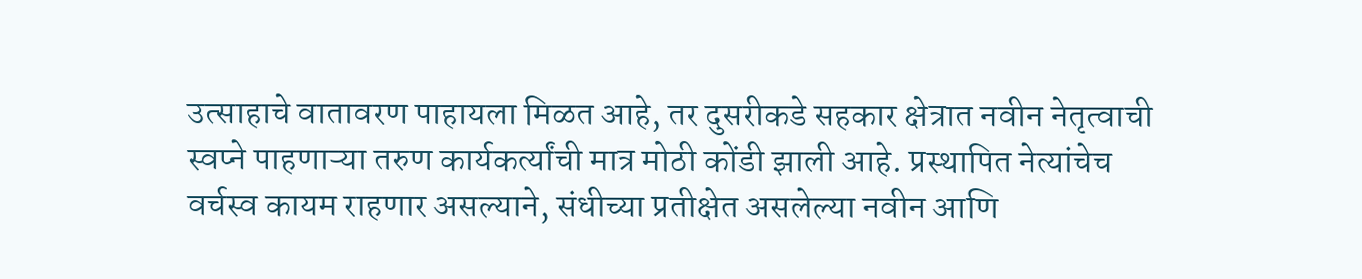उत्साहाचे वातावरण पाहायला मिळत आहे, तर दुसरीकडे सहकार क्षेत्रात नवीन नेतृत्वाची स्वप्ने पाहणाऱ्या तरुण कार्यकर्त्यांची मात्र मोठी कोंडी झाली आहे. प्रस्थापित नेत्यांचेच वर्चस्व कायम राहणार असल्याने, संधीच्या प्रतीक्षेत असलेल्या नवीन आणि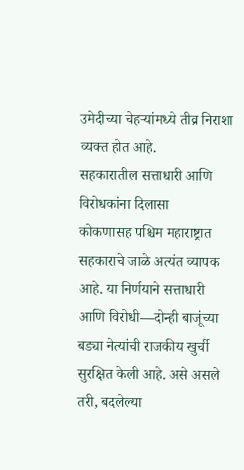उमेदीच्या चेहऱ्यांमध्ये तीव्र निराशा व्यक्त होत आहे.
सहकारातील सत्ताधारी आणि विरोधकांना दिलासा
कोकणासह पश्चिम महाराष्ट्रात सहकाराचे जाळे अत्यंत व्यापक आहे. या निर्णयाने सत्ताधारी आणि विरोधी—दोन्ही बाजूंच्या बड्या नेत्यांची राजकीय खुर्ची सुरक्षित केली आहे. असे असले तरी, बदलेल्या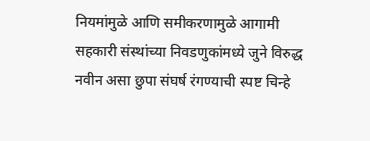नियमांमुळे आणि समीकरणामुळे आगामी सहकारी संस्थांच्या निवडणुकांमध्ये जुने विरुद्ध नवीन असा छुपा संघर्ष रंगण्याची स्पष्ट चिन्हे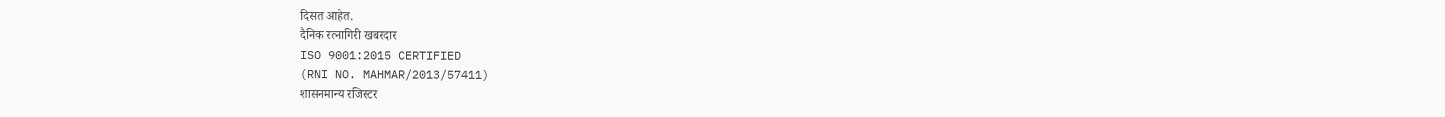दिसत आहेत.
दैनिक रत्नागिरी खबरदार
ISO 9001:2015 CERTIFIED
(RNI NO. MAHMAR/2013/57411)
शासनमान्य रजिस्टर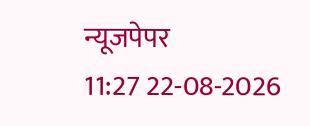न्यूजपेपर
11:27 22-08-2026